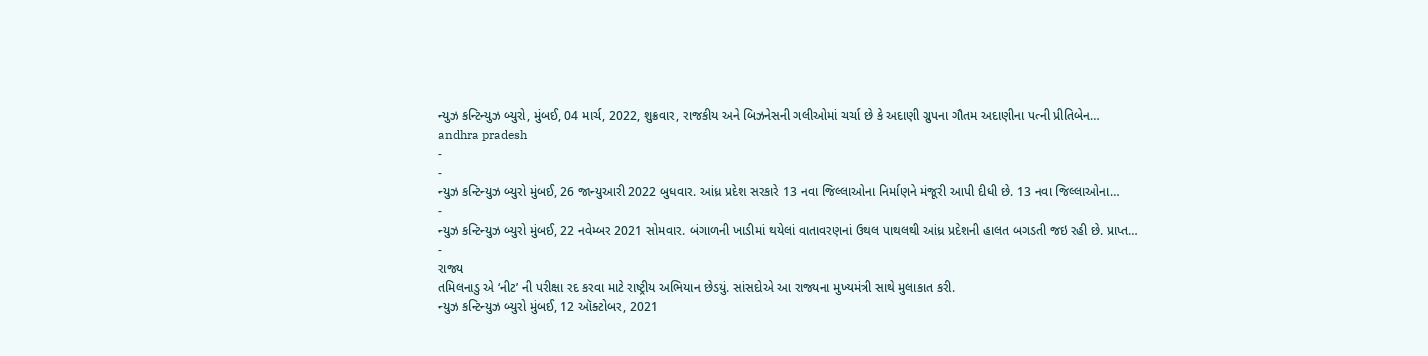ન્યુઝ કન્ટિન્યુઝ બ્યુરો, મુંબઈ, 04 માર્ચ, 2022, શુક્રવાર, રાજકીય અને બિઝનેસની ગલીઓમાં ચર્ચા છે કે અદાણી ગ્રુપના ગૌતમ અદાણીના પત્ની પ્રીતિબેન…
andhra pradesh
-
-
ન્યુઝ કન્ટિન્યુઝ બ્યુરો મુંબઈ, 26 જાન્યુઆરી 2022 બુધવાર. આંધ્ર પ્રદેશ સરકારે 13 નવા જિલ્લાઓના નિર્માણને મંજૂરી આપી દીધી છે. 13 નવા જિલ્લાઓના…
-
ન્યુઝ કન્ટિન્યુઝ બ્યુરો મુંબઈ, 22 નવેમ્બર 2021 સોમવાર. બંગાળની ખાડીમાં થયેલાં વાતાવરણનાં ઉથલ પાથલથી આંધ્ર પ્રદેશની હાલત બગડતી જઇ રહી છે. પ્રાપ્ત…
-
રાજ્ય
તમિલનાડુ એ ‘નીટ’ ની પરીક્ષા રદ કરવા માટે રાષ્ટ્રીય અભિયાન છેડયું. સાંસદોએ આ રાજ્યના મુખ્યમંત્રી સાથે મુલાકાત કરી.
ન્યુઝ કન્ટિન્યુઝ બ્યુરો મુંબઈ, 12 ઑક્ટોબર, 2021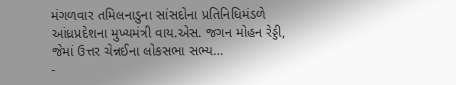મંગળવાર તમિલનાડુના સાંસદોના પ્રતિનિધિમંડળે આંધ્રપ્રદેશના મુખ્યમંત્રી વાય.એસ. જગન મોહન રેડ્ડી, જેમાં ઉત્તર ચેન્નઈના લોકસભા સભ્ય…
-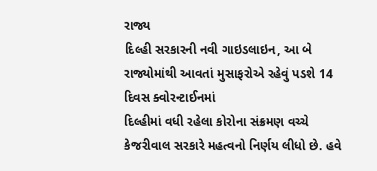રાજ્ય
દિલ્હી સરકારની નવી ગાઇડલાઇન, આ બે રાજ્યોમાંથી આવતાં મુસાફરોએ રહેવું પડશે 14 દિવસ ક્વોરન્ટાઈનમાં
દિલ્હીમાં વધી રહેલા કોરોના સંક્રમણ વચ્ચે કેજરીવાલ સરકારે મહત્વનો નિર્ણય લીધો છે. હવે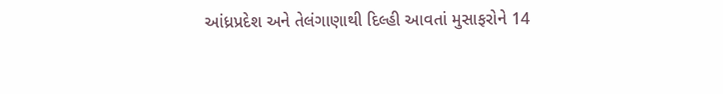આંધ્રપ્રદેશ અને તેલંગાણાથી દિલ્હી આવતાં મુસાફરોને 14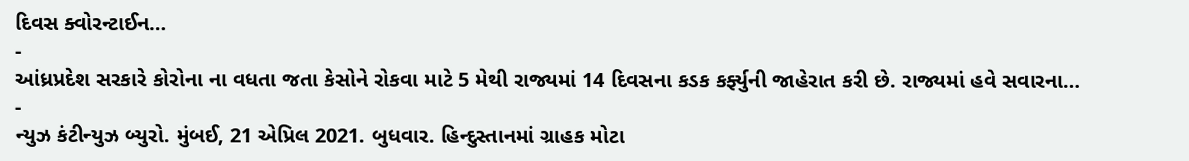દિવસ ક્વોરન્ટાઈન…
-
આંધ્રપ્રદેશ સરકારે કોરોના ના વધતા જતા કેસોને રોકવા માટે 5 મેથી રાજ્યમાં 14 દિવસના કડક કર્ફ્યુની જાહેરાત કરી છે. રાજ્યમાં હવે સવારના…
-
ન્યુઝ કંટીન્યુઝ બ્યુરો. મુંબઈ, 21 એપ્રિલ 2021. બુધવાર. હિન્દુસ્તાનમાં ગ્રાહક મોટા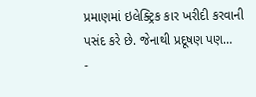પ્રમાણમાં ઇલેક્ટ્રિક કાર ખરીદી કરવાની પસંદ કરે છે. જેનાથી પ્રદૂષણ પણ…
-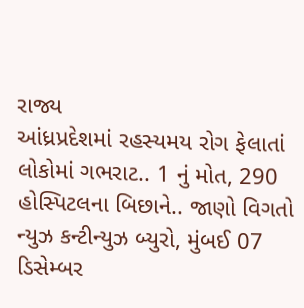રાજ્ય
આંધ્રપ્રદેશમાં રહસ્યમય રોગ ફેલાતાં લોકોમાં ગભરાટ.. 1 નું મોત, 290 હોસ્પિટલના બિછાને.. જાણો વિગતો
ન્યુઝ કન્ટીન્યુઝ બ્યુરો, મુંબઈ 07 ડિસેમ્બર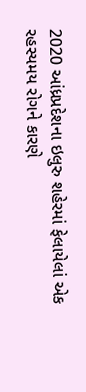2020 આંધ્રપ્રદેશના ઇલુરુ શહેરમાં ફેલાયેલાં એક રહસ્યમય રોગને કારણે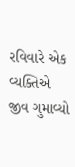રવિવારે એક વ્યક્તિએ જીવ ગુમાવ્યો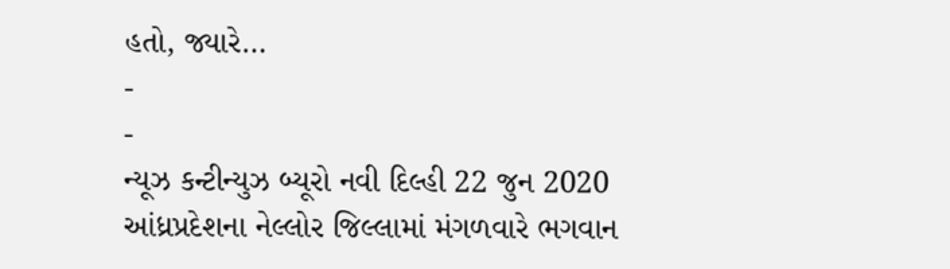હતો, જ્યારે…
-
-
ન્યૂઝ કન્ટીન્યુઝ બ્યૂરો નવી દિલ્હી 22 જુન 2020 આંધ્રપ્રદેશના નેલ્લોર જિલ્લામાં મંગળવારે ભગવાન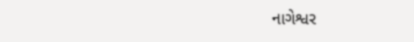નાગેશ્વર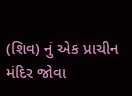(શિવ) નું એક પ્રાચીન મંદિર જોવા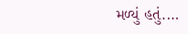મળ્યું હતું.…